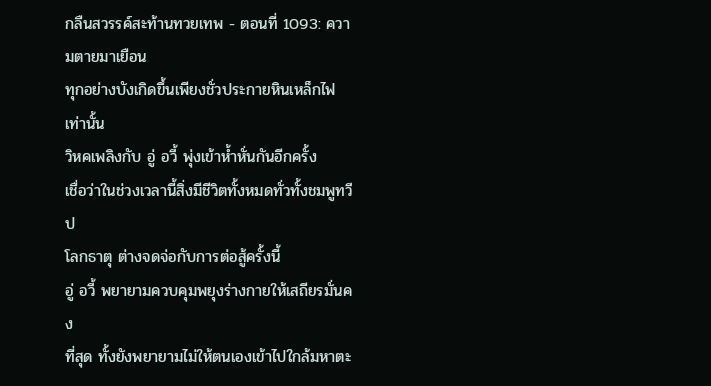กลืนสวรรค์สะท้านทวยเทพ - ตอนที่ 1093: ความตายมาเยือน
ทุกอย่างบังเกิดขึ้นเพียงชั่วประกายหินเหล็กไฟ
เท่านั้น
วิหคเพลิงกับ อู่ อวี้ พุ่งเข้าห้ำหั่นกันอีกครั้ง
เชื่อว่าในช่วงเวลานี้สิ่งมีชีวิตทั้งหมดทั่วทั้งชมพูทวีป
โลกธาตุ ต่างจดจ่อกับการต่อสู้ครั้งนี้
อู่ อวี้ พยายามควบคุมพยุงร่างกายให้เสถียรมั่นคง
ที่สุด ทั้งยังพยายามไม่ให้ตนเองเข้าไปใกล้มหาตะ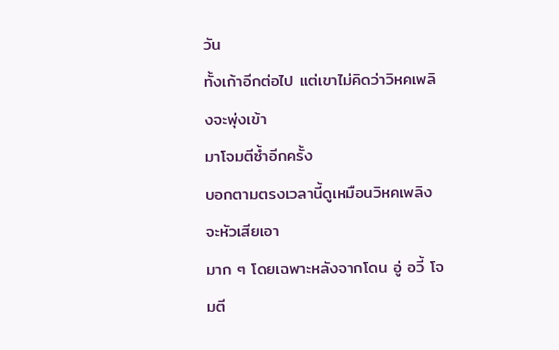วัน
ทั้งเก้าอีกต่อไป แต่เขาไม่คิดว่าวิหคเพลิงจะพุ่งเข้า
มาโจมตีซ้ำอีกครั้ง
บอกตามตรงเวลานี้ดูเหมือนวิหคเพลิงจะหัวเสียเอา
มาก ๆ โดยเฉพาะหลังจากโดน อู่ อวี้ โจมตี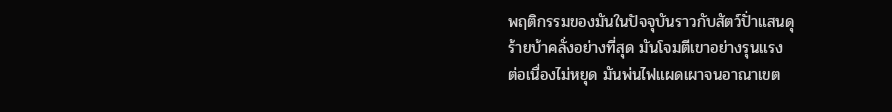พฤติกรรมของมันในปัจจุบันราวกับสัตว์ปั่าแสนดุ
ร้ายบ้าคลั่งอย่างที่สุด มันโจมตีเขาอย่างรุนแรง
ต่อเนื่องไม่หยุด มันพ่นไฟแผดเผาจนอาณาเขต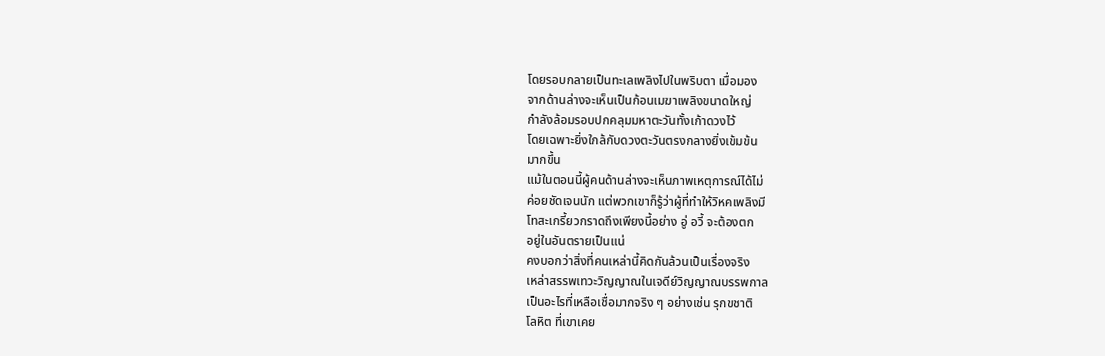โดยรอบกลายเป็นทะเลเพลิงไปในพริบตา เมื่อมอง
จากด้านล่างจะเห็นเป็นก้อนเมฆาเพลิงขนาดใหญ่
กำลังล้อมรอบปกคลุมมหาตะวันทั้งเก้าดวงไว้
โดยเฉพาะยิ่งใกล้กับดวงตะวันตรงกลางยิ่งเข้มข้น
มากขึ้น
แม้ในตอนนี้ผู้คนด้านล่างจะเห็นภาพเหตุการณ์ได้ไม่
ค่อยชัดเจนนัก แต่พวกเขาก็รู้ว่าผู้ที่ทำให้วิหคเพลิงมี
โทสะเกรี้ยวกราดถึงเพียงนี้อย่าง อู่ อวี้ จะต้องตก
อยู่ในอันตรายเป็นแน่
คงบอกว่าสิ่งที่คนเหล่านี้คิดกันล้วนเป็นเรื่องจริง
เหล่าสรรพเทวะวิญญาณในเจดีย์วิญญาณบรรพกาล
เป็นอะไรที่เหลือเชื่อมากจริง ๆ อย่างเช่น รุกขชาติ
โลหิต ที่เขาเคย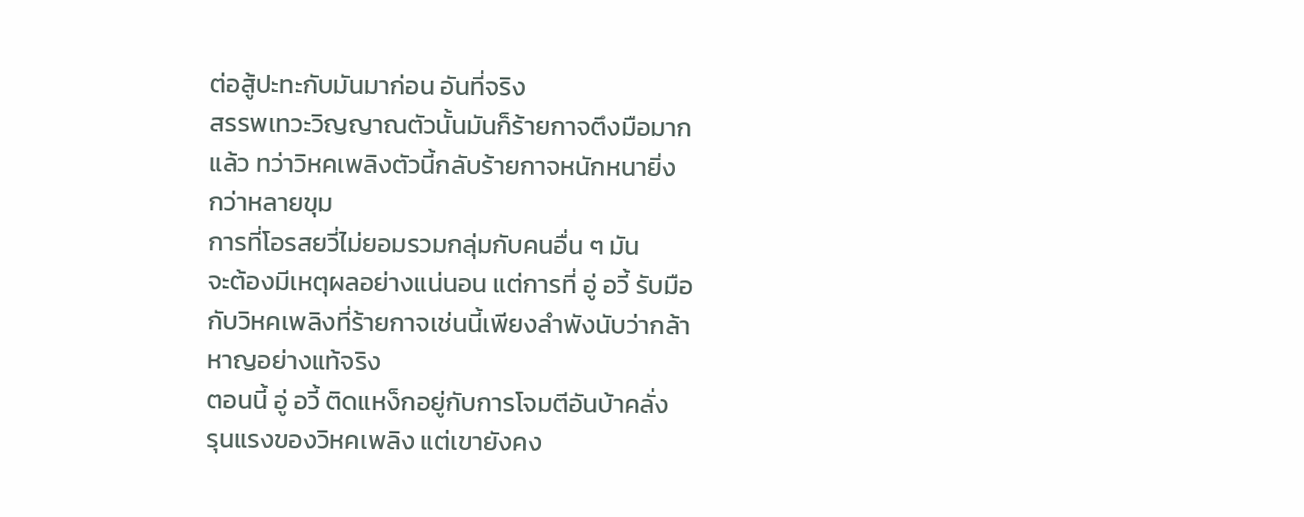ต่อสู้ปะทะกับมันมาก่อน อันที่จริง
สรรพเทวะวิญญาณตัวนั้นมันก็ร้ายกาจตึงมือมาก
แล้ว ทว่าวิหคเพลิงตัวนี้กลับร้ายกาจหนักหนายิ่ง
กว่าหลายขุม
การที่โอรสยวี่ไม่ยอมรวมกลุ่มกับคนอื่น ๆ มัน
จะต้องมีเหตุผลอย่างแน่นอน แต่การที่ อู่ อวี้ รับมือ
กับวิหคเพลิงที่ร้ายกาจเช่นนี้เพียงลำพังนับว่ากล้า
หาญอย่างแท้จริง
ตอนนี้ อู่ อวี้ ติดแหง็กอยู่กับการโจมตีอันบ้าคลั่ง
รุนแรงของวิหคเพลิง แต่เขายังคง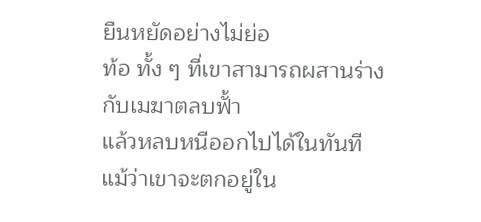ยืนหยัดอย่างไม่ย่อ
ท้อ ทั้ง ๆ ที่เขาสามารถผสานร่างกับเมฆาตลบฟั้า
แล้วหลบหนีออกไปได้ในทันที
แม้ว่าเขาจะตกอยู่ใน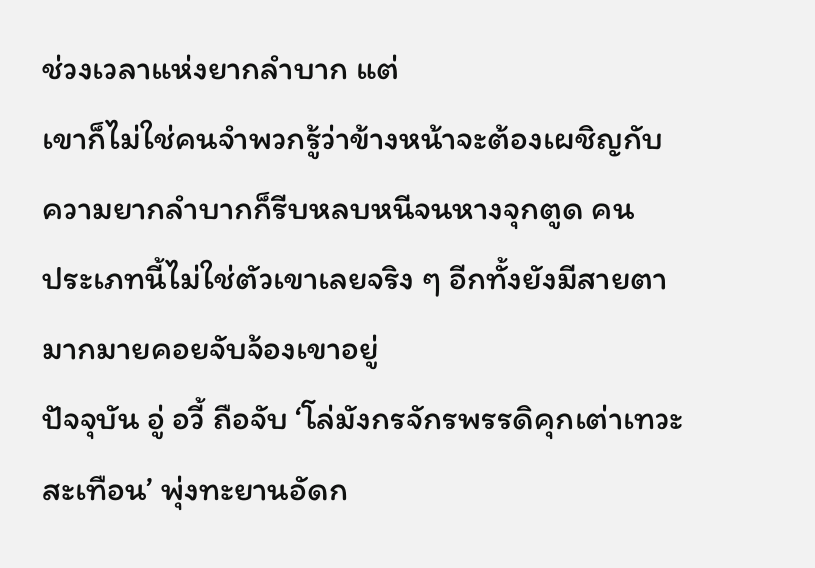ช่วงเวลาแห่งยากลำบาก แต่
เขาก็ไม่ใช่คนจำพวกรู้ว่าข้างหน้าจะต้องเผชิญกับ
ความยากลำบากก็รีบหลบหนีจนหางจุกตูด คน
ประเภทนี้ไม่ใช่ตัวเขาเลยจริง ๆ อีกทั้งยังมีสายตา
มากมายคอยจับจ้องเขาอยู่
ปัจจุบัน อู่ อวี้ ถือจับ ‘โล่มังกรจักรพรรดิคุกเต่าเทวะ
สะเทือน’ พุ่งทะยานอัดก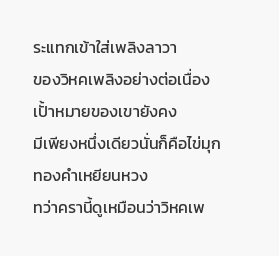ระแทกเข้าใส่เพลิงลาวา
ของวิหคเพลิงอย่างต่อเนื่อง เปั้าหมายของเขายังคง
มีเพียงหนึ่งเดียวนั่นก็คือไข่มุกทองคำเหยียนหวง
ทว่าครานี้ดูเหมือนว่าวิหคเพ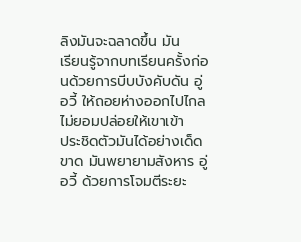ลิงมันจะฉลาดขึ้น มัน
เรียนรู้จากบทเรียนครั้งก่อนด้วยการบีบบังคับดัน อู่
อวี้ ให้ถอยห่างออกไปไกล ไม่ยอมปล่อยให้เขาเข้า
ประชิดตัวมันได้อย่างเด็ดขาด มันพยายามสังหาร อู่
อวี้ ด้วยการโจมตีระยะ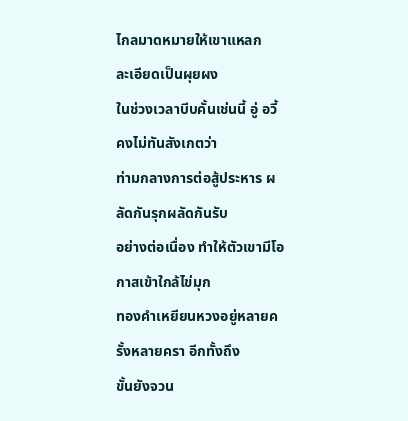ไกลมาดหมายให้เขาแหลก
ละเอียดเป็นผุยผง
ในช่วงเวลาบีบคั้นเช่นนี้ อู่ อวี้ คงไม่ทันสังเกตว่า
ท่ามกลางการต่อสู้ประหาร ผลัดกันรุกผลัดกันรับ
อย่างต่อเนื่อง ทำให้ตัวเขามีโอกาสเข้าใกล้ไข่มุก
ทองคำเหยียนหวงอยู่หลายครั้งหลายครา อีกทั้งถึง
ขั้นยังจวน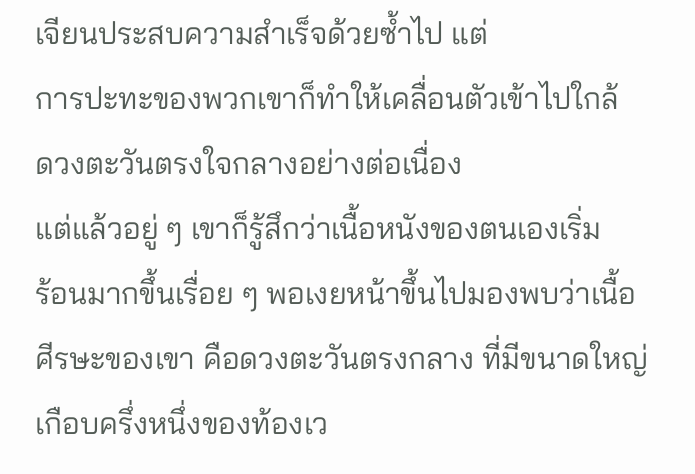เจียนประสบความสำเร็จด้วยซ้ำไป แต่
การปะทะของพวกเขาก็ทำให้เคลื่อนตัวเข้าไปใกล้
ดวงตะวันตรงใจกลางอย่างต่อเนื่อง
แต่แล้วอยู่ ๆ เขาก็รู้สึกว่าเนื้อหนังของตนเองเริ่ม
ร้อนมากขึ้นเรื่อย ๆ พอเงยหน้าขึ้นไปมองพบว่าเนื้อ
ศีรษะของเขา คือดวงตะวันตรงกลาง ที่มีขนาดใหญ่
เกือบครึ่งหนึ่งของท้องเว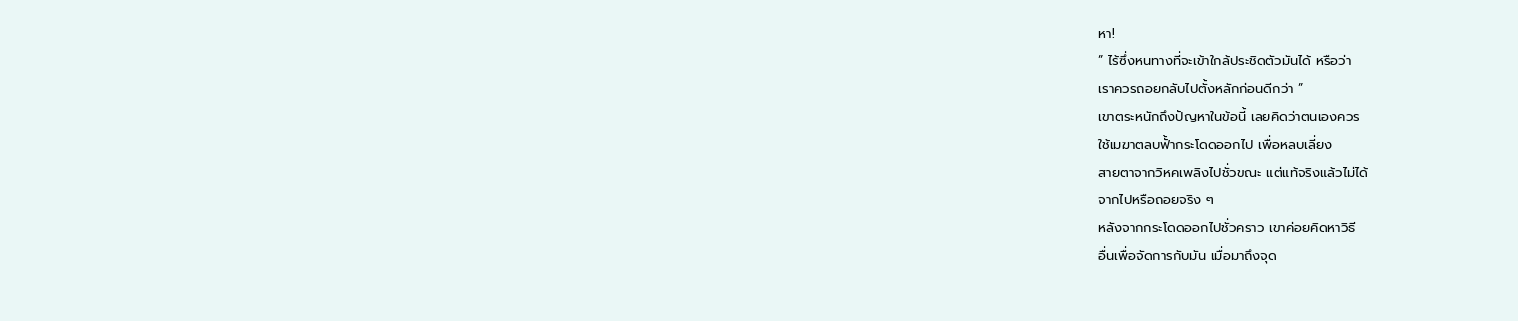หา!
” ไร้ซึ่งหนทางที่จะเข้าใกล้ประชิดตัวมันได้ หรือว่า
เราควรถอยกลับไปตั้งหลักก่อนดีกว่า ”
เขาตระหนักถึงปัญหาในข้อนี้ เลยคิดว่าตนเองควร
ใช้เมฆาตลบฟั้ากระโดดออกไป เพื่อหลบเลี่ยง
สายตาจากวิหคเพลิงไปชั่วขณะ แต่แท้จริงแล้วไม่ได้
จากไปหรือถอยจริง ๆ
หลังจากกระโดดออกไปชั่วคราว เขาค่อยคิดหาวิธี
อื่นเพื่อจัดการกับมัน เมื่อมาถึงจุด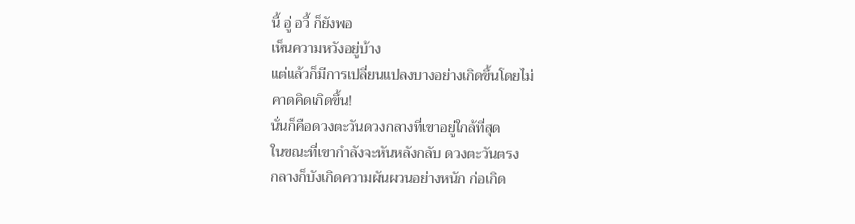นี้ อู่ อวี้ ก็ยังพอ
เห็นความหวังอยู่บ้าง
แต่แล้วก็มีการเปลี่ยนแปลงบางอย่างเกิดขึ้นโดยไม่
คาดคิดเกิดขึ้น!
นั่นก็คือดวงตะวันดวงกลางที่เขาอยู่ใกล้ที่สุด
ในขณะที่เขากำลังจะหันหลังกลับ ดวงตะวันตรง
กลางก็บังเกิดความผันผวนอย่างหนัก ก่อเกิด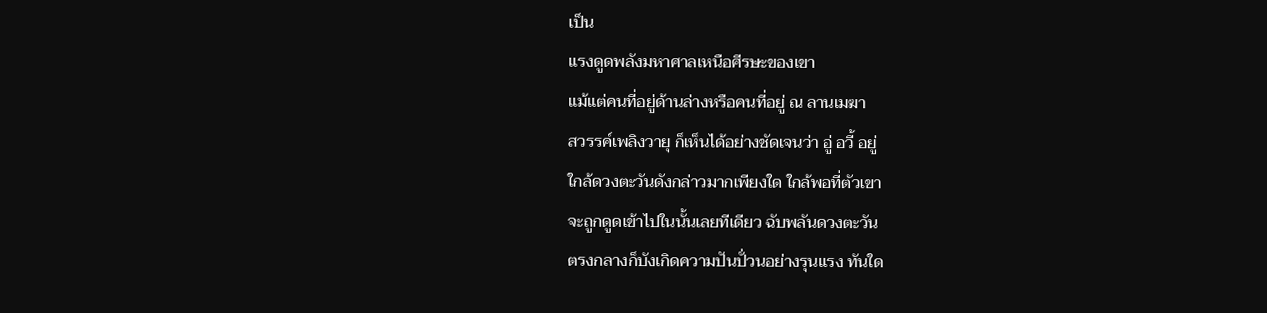เป็น
แรงดูดพลังมหาศาลเหนือศีรษะของเขา
แม้แต่คนที่อยู่ด้านล่างหรือคนที่อยู่ ณ ลานเมฆา
สวรรค์เพลิงวายุ ก็เห็นได้อย่างชัดเจนว่า อู่ อวี้ อยู่
ใกล้ดวงตะวันดังกล่าวมากเพียงใด ใกล้พอที่ตัวเขา
จะถูกดูดเข้าไปในนั้นเลยทีเดียว ฉับพลันดวงตะวัน
ตรงกลางก็บังเกิดความปันปั่วนอย่างรุนแรง ทันใด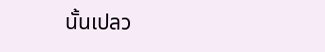นั้นเปลว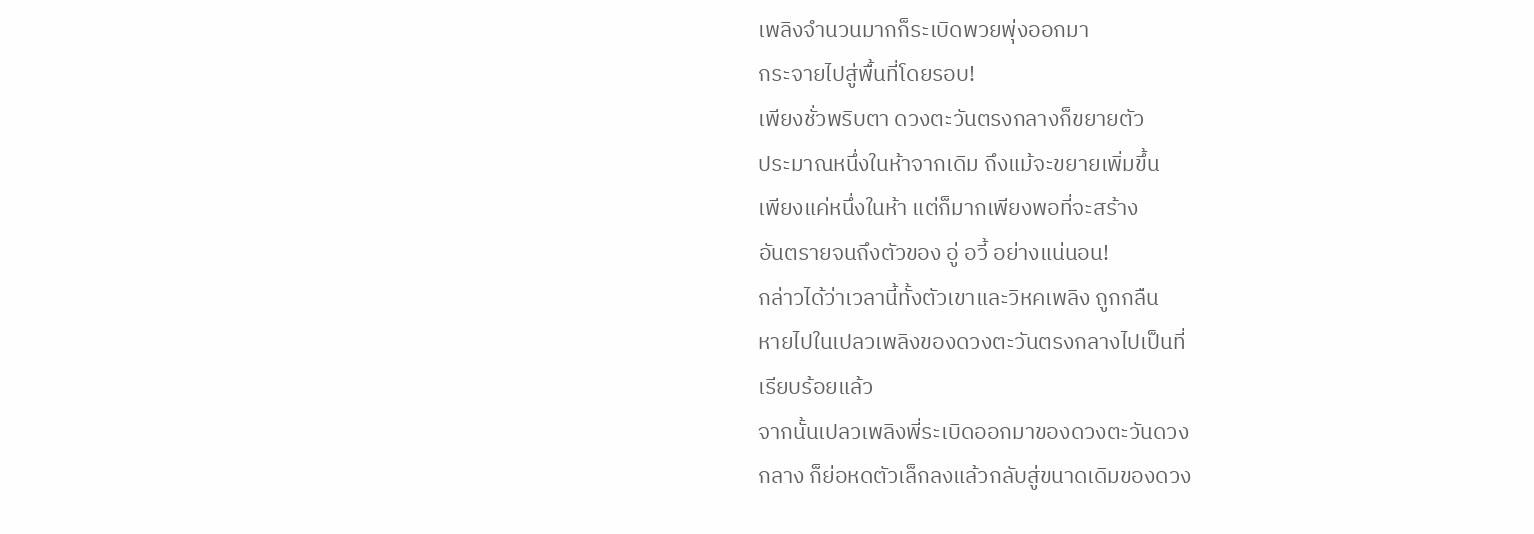เพลิงจำนวนมากก็ระเบิดพวยพุ่งออกมา
กระจายไปสู่พื้นที่โดยรอบ!
เพียงชั่วพริบตา ดวงตะวันตรงกลางก็ขยายตัว
ประมาณหนึ่งในห้าจากเดิม ถึงแม้จะขยายเพิ่มขึ้น
เพียงแค่หนึ่งในห้า แต่ก็มากเพียงพอที่จะสร้าง
อันตรายจนถึงตัวของ อู่ อวี้ อย่างแน่นอน!
กล่าวได้ว่าเวลานี้ทั้งตัวเขาและวิหคเพลิง ถูกกลืน
หายไปในเปลวเพลิงของดวงตะวันตรงกลางไปเป็นที่
เรียบร้อยแล้ว
จากนั้นเปลวเพลิงพี่ระเบิดออกมาของดวงตะวันดวง
กลาง ก็ย่อหดตัวเล็กลงแล้วกลับสู่ขนาดเดิมของดวง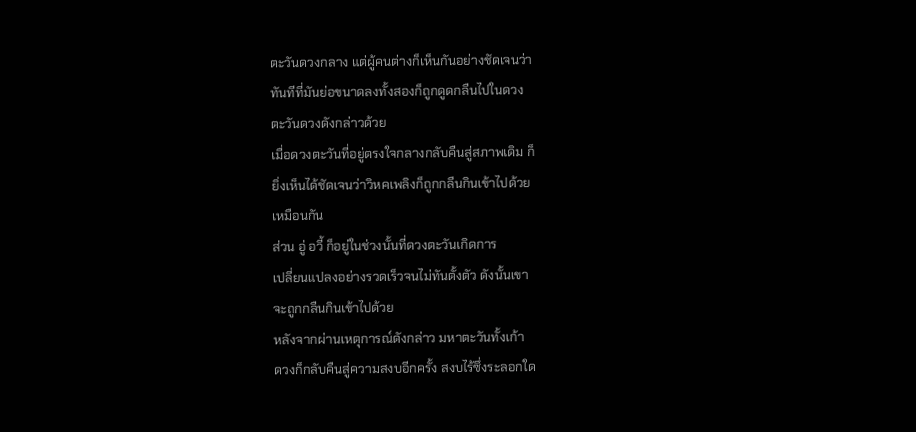ตะวันดวงกลาง แต่ผู้คนต่างก็เห็นกันอย่างชัดเจนว่า
ทันทีที่มันย่อขนาดลงทั้งสองก็ถูกดูดกลืนไปในดวง
ตะวันดวงดังกล่าวด้วย
เมื่อดวงตะวันที่อยู่ตรงใจกลางกลับคืนสู่สภาพเดิม ก็
ยิ่งเห็นได้ชัดเจนว่าวิหคเพลิงก็ถูกกลืนกินเข้าไปด้วย
เหมือนกัน
ส่วน อู่ อวี้ ก็อยู่ในช่วงนั้นที่ดวงตะวันเกิดการ
เปลี่ยนแปลงอย่างรวดเร็วจนไม่ทันตั้งตัว ดังนั้นเขา
จะถูกกลืนกินเข้าไปด้วย
หลังจากผ่านเหตุการณ์ดังกล่าว มหาตะวันทั้งเก้า
ดวงก็กลับคืนสู่ความสงบอีกครั้ง สงบไร้ซึ่งระลอกใด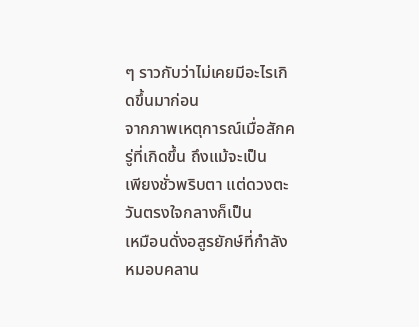ๆ ราวกับว่าไม่เคยมีอะไรเกิดขึ้นมาก่อน
จากภาพเหตุการณ์เมื่อสักครู่ที่เกิดขึ้น ถึงแม้จะเป็น
เพียงชั่วพริบตา แต่ดวงตะวันตรงใจกลางก็เป็น
เหมือนดั่งอสูรยักษ์ที่กำลังหมอบคลาน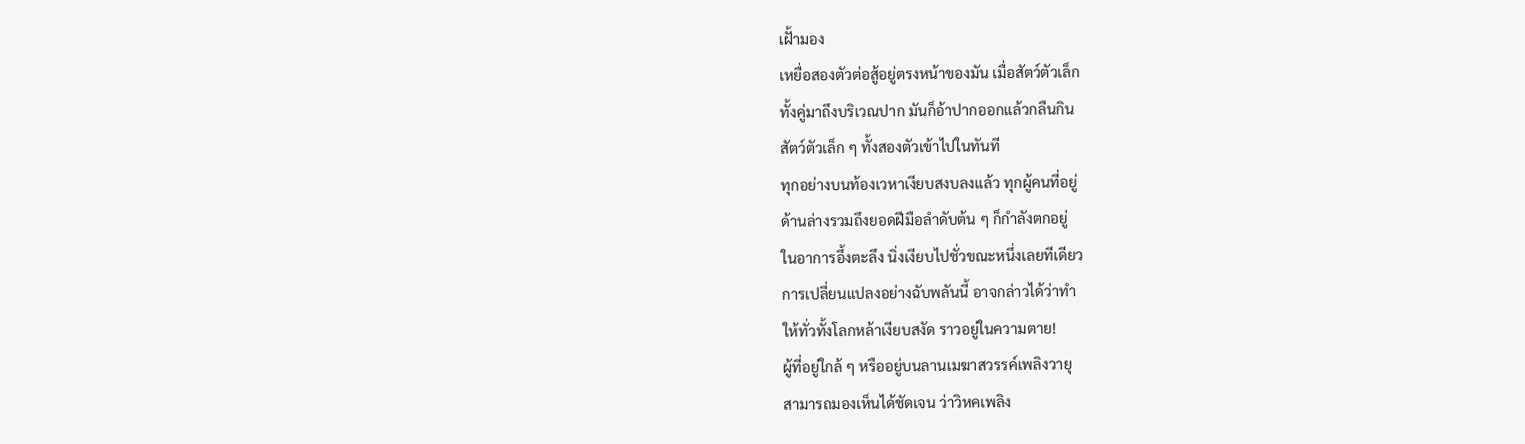เฝั้ามอง
เหยื่อสองตัวต่อสู้อยู่ตรงหน้าของมัน เมื่อสัตว์ตัวเล็ก
ทั้งคู่มาถึงบริเวณปาก มันก็อ้าปากออกแล้วกลืนกิน
สัตว์ตัวเล็ก ๆ ทั้งสองตัวเข้าไปในทันที
ทุกอย่างบนท้องเวหาเงียบสงบลงแล้ว ทุกผู้คนที่อยู่
ด้านล่างรวมถึงยอดฝีมือลำดับต้น ๆ ก็กำลังตกอยู่
ในอาการอึ้งตะลึง นิ่งเงียบไปชั่วขณะหนึ่งเลยทีเดียว
การเปลี่ยนแปลงอย่างฉับพลันนี้ อาจกล่าวได้ว่าทำ
ให้ทั่วทั้งโลกหล้าเงียบสงัด ราวอยู่ในความตาย!
ผู้ที่อยู่ใกล้ ๆ หรืออยู่บนลานเมฆาสวรรค์เพลิงวายุ
สามารถมองเห็นได้ชัดเจน ว่าวิหคเพลิง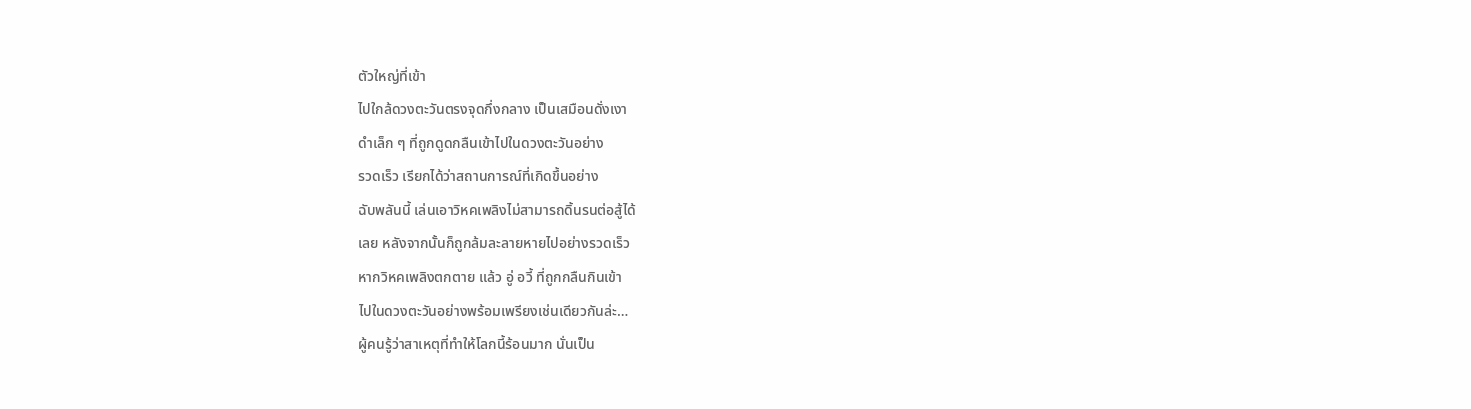ตัวใหญ่ที่เข้า
ไปใกล้ดวงตะวันตรงจุดกึ่งกลาง เป็นเสมือนดั่งเงา
ดำเล็ก ๆ ที่ถูกดูดกลืนเข้าไปในดวงตะวันอย่าง
รวดเร็ว เรียกได้ว่าสถานการณ์ที่เกิดขึ้นอย่าง
ฉับพลันนี้ เล่นเอาวิหคเพลิงไม่สามารถดิ้นรนต่อสู้ได้
เลย หลังจากนั้นก็ถูกล้มละลายหายไปอย่างรวดเร็ว
หากวิหคเพลิงตกตาย แล้ว อู่ อวี้ ที่ถูกกลืนกินเข้า
ไปในดวงตะวันอย่างพร้อมเพรียงเช่นเดียวกันล่ะ…
ผู้คนรู้ว่าสาเหตุที่ทำให้โลกนี้ร้อนมาก นั่นเป็น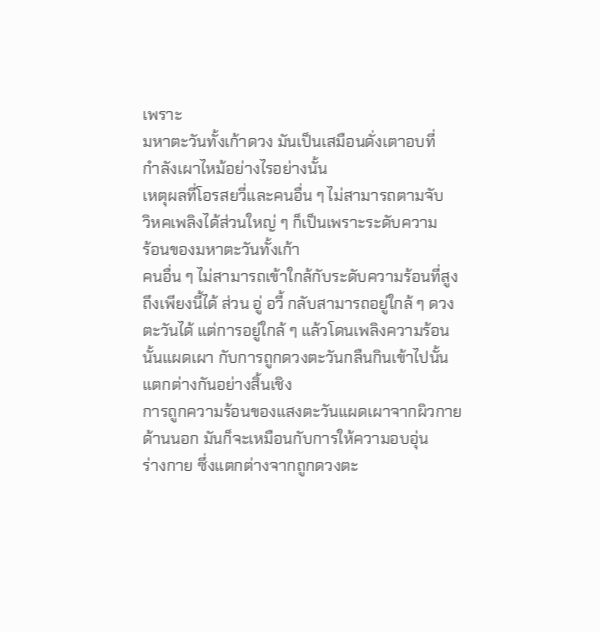เพราะ
มหาตะวันทั้งเก้าดวง มันเป็นเสมือนดั่งเตาอบที่
กำลังเผาไหม้อย่างไรอย่างนั้น
เหตุผลที่โอรสยวี่และคนอื่น ๆ ไม่สามารถตามจับ
วิหคเพลิงได้ส่วนใหญ่ ๆ ก็เป็นเพราะระดับความ
ร้อนของมหาตะวันทั้งเก้า
คนอื่น ๆ ไม่สามารถเข้าใกล้กับระดับความร้อนที่สูง
ถึงเพียงนี้ได้ ส่วน อู่ อวี้ กลับสามารถอยู่ใกล้ ๆ ดวง
ตะวันได้ แต่การอยู่ใกล้ ๆ แล้วโดนเพลิงความร้อน
นั้นแผดเผา กับการถูกดวงตะวันกลืนกินเข้าไปนั้น
แตกต่างกันอย่างสิ้นเชิง
การถูกความร้อนของแสงตะวันแผดเผาจากผิวกาย
ด้านนอก มันก็จะเหมือนกับการให้ความอบอุ่น
ร่างกาย ซึ่งแตกต่างจากถูกดวงตะ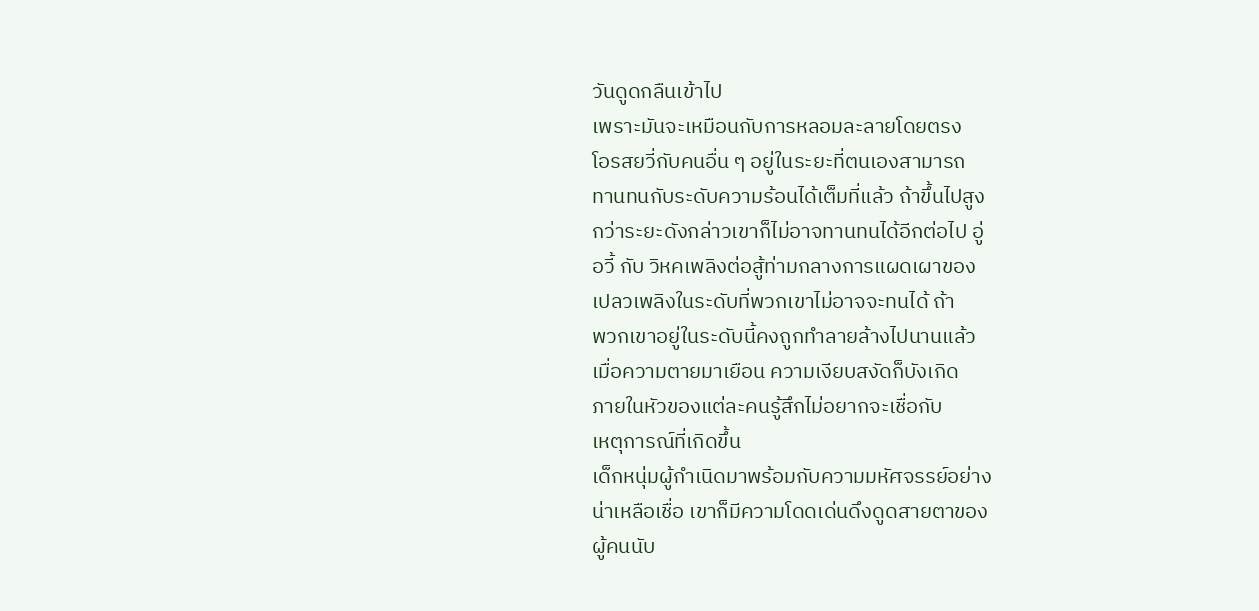วันดูดกลืนเข้าไป
เพราะมันจะเหมือนกับการหลอมละลายโดยตรง
โอรสยวี่กับคนอื่น ๆ อยู่ในระยะที่ตนเองสามารถ
ทานทนกับระดับความร้อนได้เต็มที่แล้ว ถ้าขึ้นไปสูง
กว่าระยะดังกล่าวเขาก็ไม่อาจทานทนได้อีกต่อไป อู่
อวี้ กับ วิหคเพลิงต่อสู้ท่ามกลางการแผดเผาของ
เปลวเพลิงในระดับที่พวกเขาไม่อาจจะทนได้ ถ้า
พวกเขาอยู่ในระดับนี้คงถูกทำลายล้างไปนานแล้ว
เมื่อความตายมาเยือน ความเงียบสงัดก็บังเกิด
ภายในหัวของแต่ละคนรู้สึกไม่อยากจะเชื่อกับ
เหตุการณ์ที่เกิดขึ้น
เด็กหนุ่มผู้กำเนิดมาพร้อมกับความมหัศจรรย์อย่าง
น่าเหลือเชื่อ เขาก็มีความโดดเด่นดึงดูดสายตาของ
ผู้คนนับ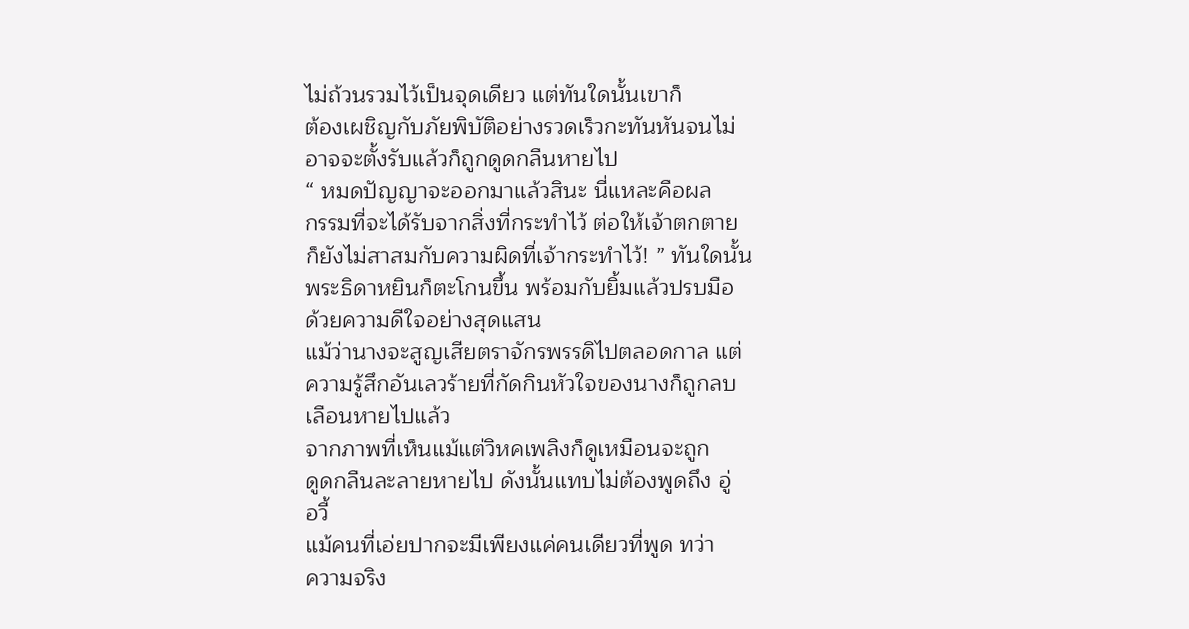ไม่ถ้วนรวมไว้เป็นจุดเดียว แต่ทันใดนั้นเขาก็
ต้องเผชิญกับภัยพิบัติอย่างรวดเร็วกะทันหันจนไม่
อาจจะตั้งรับแล้วก็ถูกดูดกลืนหายไป
“ หมดปัญญาจะออกมาแล้วสินะ นี่แหละคือผล
กรรมที่จะได้รับจากสิ่งที่กระทำไว้ ต่อให้เจ้าตกตาย
ก็ยังไม่สาสมกับความผิดที่เจ้ากระทำไว้! ” ทันใดนั้น
พระธิดาหยินก็ตะโกนขึ้น พร้อมกับยิ้มแล้วปรบมือ
ด้วยความดีใจอย่างสุดแสน
แม้ว่านางจะสูญเสียตราจักรพรรดิไปตลอดกาล แต่
ความรู้สึกอันเลวร้ายที่กัดกินหัวใจของนางก็ถูกลบ
เลือนหายไปแล้ว
จากภาพที่เห็นแม้แต่วิหคเพลิงก็ดูเหมือนจะถูก
ดูดกลืนละลายหายไป ดังนั้นแทบไม่ต้องพูดถึง อู่
อวี้
แม้คนที่เอ่ยปากจะมีเพียงแค่คนเดียวที่พูด ทว่า
ความจริง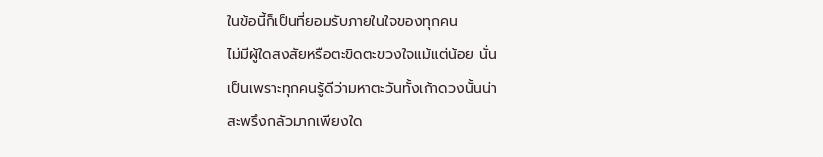ในข้อนี้ก็เป็นที่ยอมรับภายในใจของทุกคน
ไม่มีผู้ใดสงสัยหรือตะขิดตะขวงใจแม้แต่น้อย นั่น
เป็นเพราะทุกคนรู้ดีว่ามหาตะวันทั้งเก้าดวงนั้นน่า
สะพรึงกลัวมากเพียงใด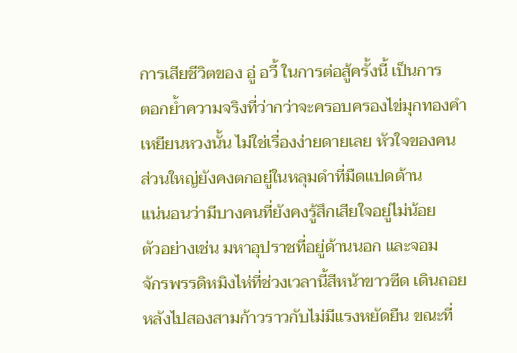การเสียชีวิตของ อู่ อวี้ ในการต่อสู้ครั้งนี้ เป็นการ
ตอกย้ำความจริงที่ว่ากว่าจะครอบครองไข่มุกทองคำ
เหยียนหวงนั้น ไม่ใช่เรื่องง่ายดายเลย หัวใจของคน
ส่วนใหญ่ยังคงตกอยู่ในหลุมดำที่มืดแปดด้าน
แน่นอนว่ามีบางคนที่ยังคงรู้สึกเสียใจอยู่ไม่น้อย
ตัวอย่างเช่น มหาอุปราชที่อยู่ด้านนอก และจอม
จักรพรรดิหมิงไห่ที่ช่วงเวลานี้สีหน้าขาวซีด เดินถอย
หลังไปสองสามก้าวราวกับไม่มีแรงหยัดยืน ขณะที่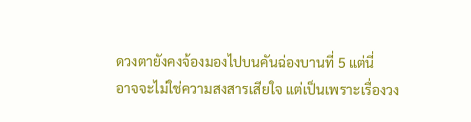ดวงตายังคงจ้องมองไปบนคันฉ่องบานที่ 5 แต่นี่
อาจจะไม่ใช่ความสงสารเสียใจ แต่เป็นเพราะเรื่องวง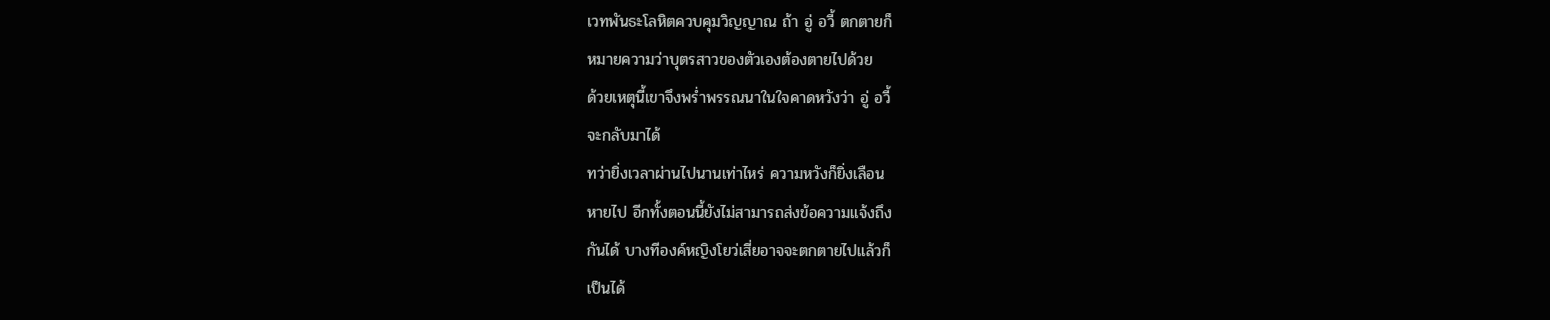เวทพันธะโลหิตควบคุมวิญญาณ ถ้า อู่ อวี้ ตกตายก็
หมายความว่าบุตรสาวของตัวเองต้องตายไปด้วย
ด้วยเหตุนี้เขาจึงพร่ำพรรณนาในใจคาดหวังว่า อู่ อวี้
จะกลับมาได้
ทว่ายิ่งเวลาผ่านไปนานเท่าไหร่ ความหวังก็ยิ่งเลือน
หายไป อีกทั้งตอนนี้ยังไม่สามารถส่งข้อความแจ้งถึง
กันได้ บางทีองค์หญิงโยว่เสี่ยอาจจะตกตายไปแล้วก็
เป็นได้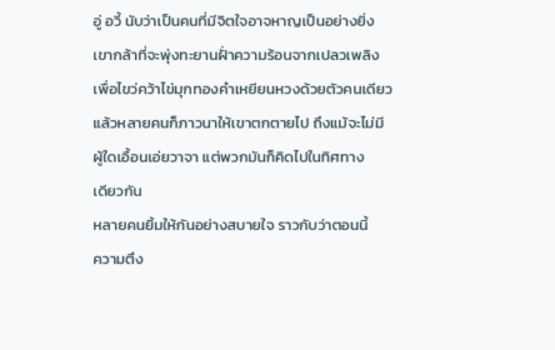อู่ อวี้ นับว่าเป็นคนที่มีจิตใจอาจหาญเป็นอย่างยิ่ง
เขากล้าที่จะพุ่งทะยานฝั่าความร้อนจากเปลวเพลิง
เพื่อไขว่คว้าไข่มุกทองคำเหยียนหวงด้วยตัวคนเดียว
แล้วหลายคนก็ภาวนาให้เขาตกตายไป ถึงแม้จะไม่มี
ผู้ใดเอื้อนเอ่ยวาจา แต่พวกมันก็คิดไปในทิศทาง
เดียวกัน
หลายคนยิ้มให้กันอย่างสบายใจ ราวกับว่าตอนนี้
ความตึง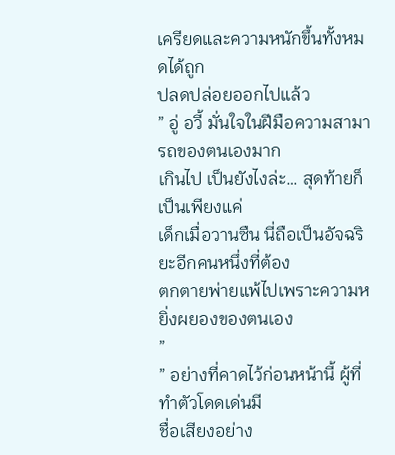เครียดและความหนักขึ้นทั้งหมดได้ถูก
ปลดปล่อยออกไปแล้ว
” อู่ อวี้ มั่นใจในฝีมือความสามารถของตนเองมาก
เกินไป เป็นยังไงล่ะ… สุดท้ายก็เป็นเพียงแค่
เด็กเมื่อวานซืน นี่ถือเป็นอัจฉริยะอีกคนหนึ่งที่ต้อง
ตกตายพ่ายแพ้ไปเพราะความหยิ่งผยองของตนเอง
”
” อย่างที่คาดไว้ก่อนหน้านี้ ผู้ที่ทำตัวโดดเด่นมี
ชื่อเสียงอย่าง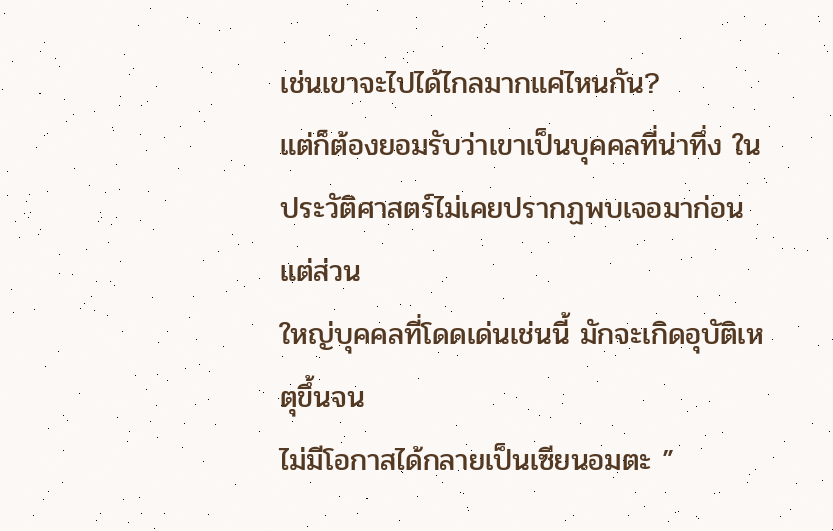เช่นเขาจะไปได้ไกลมากแค่ไหนกัน?
แต่ก็ต้องยอมรับว่าเขาเป็นบุคคลที่น่าทึ่ง ใน
ประวัติศาสตร์ไม่เคยปรากฏพบเจอมาก่อน แต่ส่วน
ใหญ่บุคคลที่โดดเด่นเช่นนี้ มักจะเกิดอุบัติเหตุขึ้นจน
ไม่มีโอกาสได้กลายเป็นเซียนอมตะ ”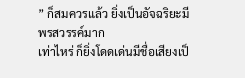” ก็สมควรแล้ว ยิ่งเป็นอัจฉริยะมีพรสวรรค์มาก
เท่าไหร่ ก็ยิ่งโดดเด่นมีชื่อเสียงเป็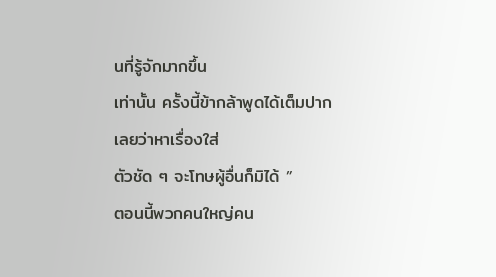นที่รู้จักมากขึ้น
เท่านั้น ครั้งนี้ข้ากล้าพูดได้เต็มปากเลยว่าหาเรื่องใส่
ตัวชัด ๆ จะโทษผู้อื่นก็มิได้ ”
ตอนนี้พวกคนใหญ่คน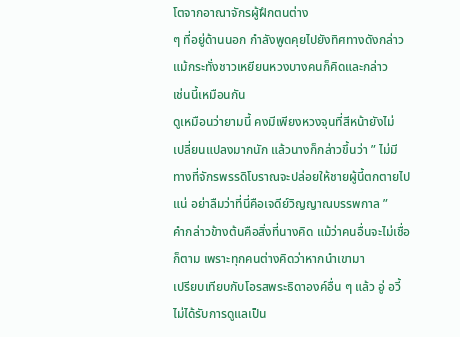โตจากอาณาจักรผู้ฝึกตนต่าง
ๆ ที่อยู่ด้านนอก กำลังพูดคุยไปยังทิศทางดังกล่าว
แม้กระทั่งชาวเหยียนหวงบางคนก็คิดและกล่าว
เช่นนี้เหมือนกัน
ดูเหมือนว่ายามนี้ คงมีเพียงหวงจุนที่สีหน้ายังไม่
เปลี่ยนแปลงมากนัก แล้วนางก็กล่าวขึ้นว่า ” ไม่มี
ทางที่จักรพรรดิโบราณจะปล่อยให้ชายผู้นี้ตกตายไป
แน่ อย่าลืมว่าที่นี่คือเจดีย์วิญญาณบรรพกาล ”
คำกล่าวข้างต้นคือสิ่งที่นางคิด แม้ว่าคนอื่นจะไม่เชื่อ
ก็ตาม เพราะทุกคนต่างคิดว่าหากนำเขามา
เปรียบเทียบกับโอรสพระธิดาองค์อื่น ๆ แล้ว อู่ อวี้
ไม่ได้รับการดูแลเป็น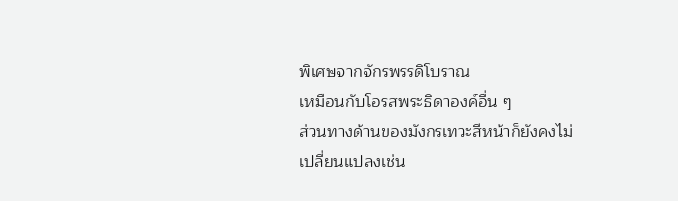พิเศษจากจักรพรรดิโบราณ
เหมือนกับโอรสพระธิดาองค์อื่น ๆ
ส่วนทางด้านของมังกรเทวะสีหน้าก็ยังคงไม่
เปลี่ยนแปลงเช่น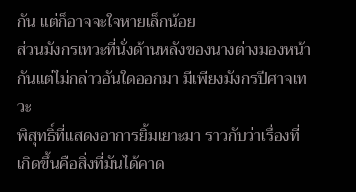กัน แต่ก็อาจจะใจหายเล็กน้อย
ส่วนมังกรเทวะที่นั่งด้านหลังของนางต่างมองหน้า
กันแต่ไม่กล่าวอันใดออกมา มีเพียงมังกรปีศาจเทวะ
พิสุทธิ์ที่แสดงอาการยิ้มเยาะมา ราวกับว่าเรื่องที่
เกิดขึ้นคือสิ่งที่มันได้คาด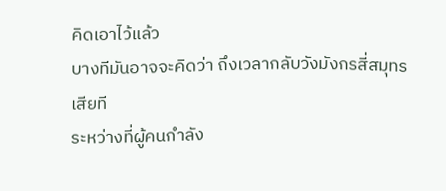คิดเอาไว้แล้ว
บางทีมันอาจจะคิดว่า ถึงเวลากลับวังมังกรสี่สมุทร
เสียที
ระหว่างที่ผู้คนกำลัง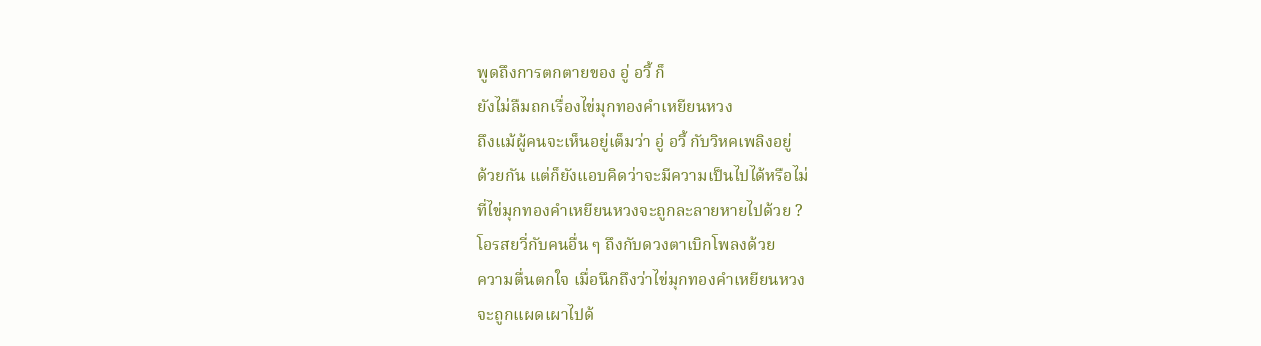พูดถึงการตกตายของ อู่ อวี้ ก็
ยังไม่ลืมถกเรื่องไข่มุกทองคำเหยียนหวง
ถึงแม้ผู้คนจะเห็นอยู่เต็มว่า อู่ อวี้ กับวิหคเพลิงอยู่
ด้วยกัน แต่ก็ยังแอบคิดว่าจะมีความเป็นไปได้หรือไม่
ที่ไข่มุกทองคำเหยียนหวงจะถูกละลายหายไปด้วย ?
โอรสยวี่กับคนอื่น ๆ ถึงกับดวงตาเบิกโพลงด้วย
ความตื่นตกใจ เมื่อนึกถึงว่าไข่มุกทองคำเหยียนหวง
จะถูกแผดเผาไปด้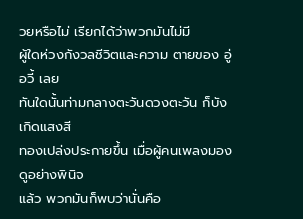วยหรือไม่ เรียกได้ว่าพวกมันไม่มี
ผู้ใดห่วงกังวลชีวิตและความ ตายของ อู่ อวี้ เลย
ทันใดนั้นท่ามกลางตะวันดวงตะวัน ก็บังเกิดแสงสี
ทองเปล่งประกายขึ้น เมื่อผู้คนเพลงมองดูอย่างพินิจ
แล้ว พวกมันก็พบว่านั่นคือ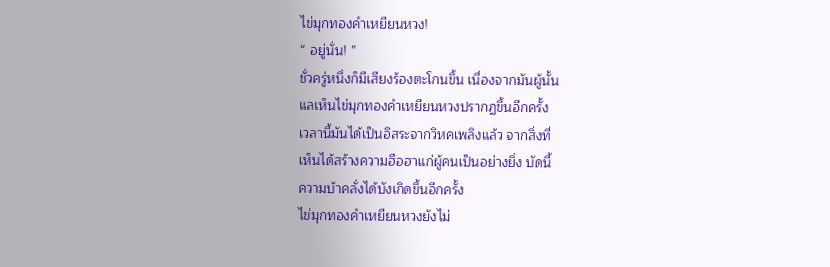ไข่มุกทองคำเหยียนหวง!
“ อยู่นั่น! ”
ชั่วครู่หนึ่งก็มีเสียงร้องตะโกนขึ้น เนื่องจากมันผู้นั้น
แลเห็นไข่มุกทองคำเหยียนหวงปรากฏขึ้นอีกครั้ง
เวลานี้มันได้เป็นอิสระจากวิหคเพลิงแล้ว จากสิ่งที่
เห็นได้สร้างความฮือฮาแก่ผู้คนเป็นอย่างยิ่ง บัดนี้
ความบ้าคลั่งได้บังเกิดขึ้นอีกครั้ง
ไข่มุกทองคำเหยียนหวงยังไม่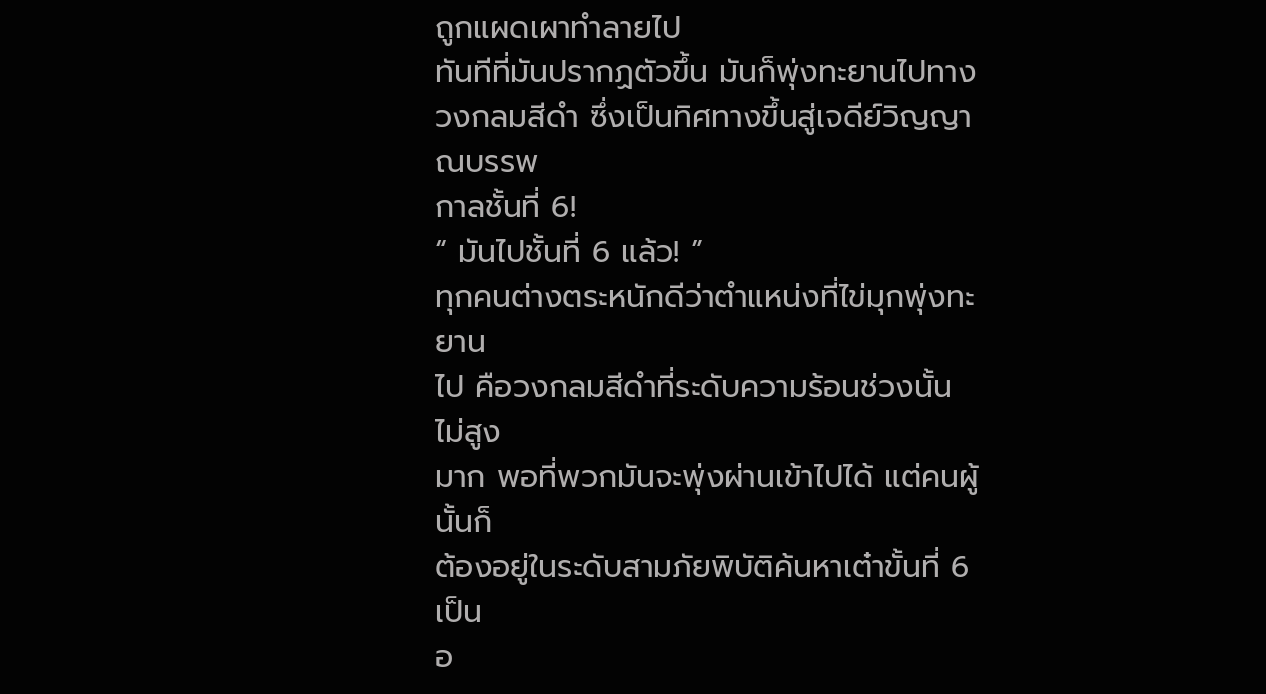ถูกแผดเผาทำลายไป
ทันทีที่มันปรากฏตัวขึ้น มันก็พุ่งทะยานไปทาง
วงกลมสีดำ ซึ่งเป็นทิศทางขึ้นสู่เจดีย์วิญญาณบรรพ
กาลชั้นที่ 6!
“ มันไปชั้นที่ 6 แล้ว! ”
ทุกคนต่างตระหนักดีว่าตำแหน่งที่ไข่มุกพุ่งทะยาน
ไป คือวงกลมสีดำที่ระดับความร้อนช่วงนั้นไม่สูง
มาก พอที่พวกมันจะพุ่งผ่านเข้าไปได้ แต่คนผู้นั้นก็
ต้องอยู่ในระดับสามภัยพิบัติค้นหาเต๋าขั้นที่ 6 เป็น
อ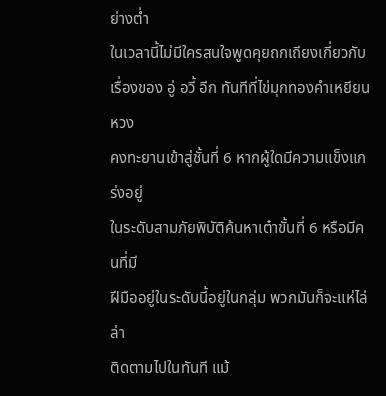ย่างต่ำ
ในเวลานี้ไม่มีใครสนใจพูดคุยถกเถียงเกี่ยวกับ
เรื่องของ อู่ อวี้ อีก ทันทีที่ไข่มุกทองคำเหยียนหวง
คงทะยานเข้าสู่ชั้นที่ 6 หากผู้ใดมีความแข็งแกร่งอยู่
ในระดับสามภัยพิบัติค้นหาเต๋าขั้นที่ 6 หรือมีคนที่มี
ฝีมืออยู่ในระดับนี้อยู่ในกลุ่ม พวกมันก็จะแห่ไล่ล่า
ติดตามไปในทันที แม้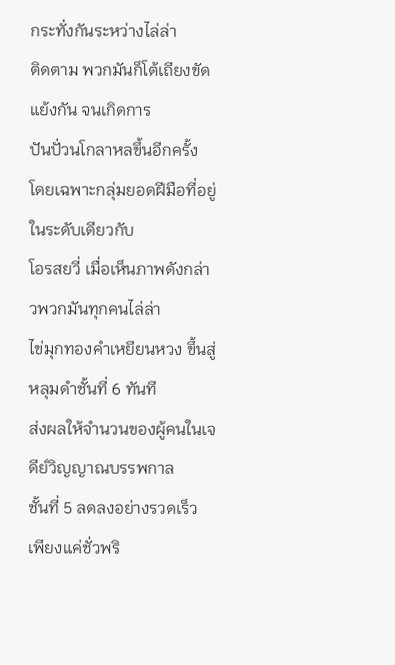กระทั่งกันระหว่างไล่ล่า
ติดตาม พวกมันก็โต้เถียงขัดแย้งกัน จนเกิดการ
ปันปั่วนโกลาหลขึ้นอีกครั้ง
โดยเฉพาะกลุ่มยอดฝีมือที่อยู่ในระดับเดียวกับ
โอรสยวี่ เมื่อเห็นภาพดังกล่าวพวกมันทุกคนไล่ล่า
ไข่มุกทองคำเหยียนหวง ขึ้นสู่หลุมดำชั้นที่ 6 ทันที
ส่งผลให้จำนวนของผู้คนในเจดีย์วิญญาณบรรพกาล
ชั้นที่ 5 ลดลงอย่างรวดเร็ว เพียงแค่ชั่วพริ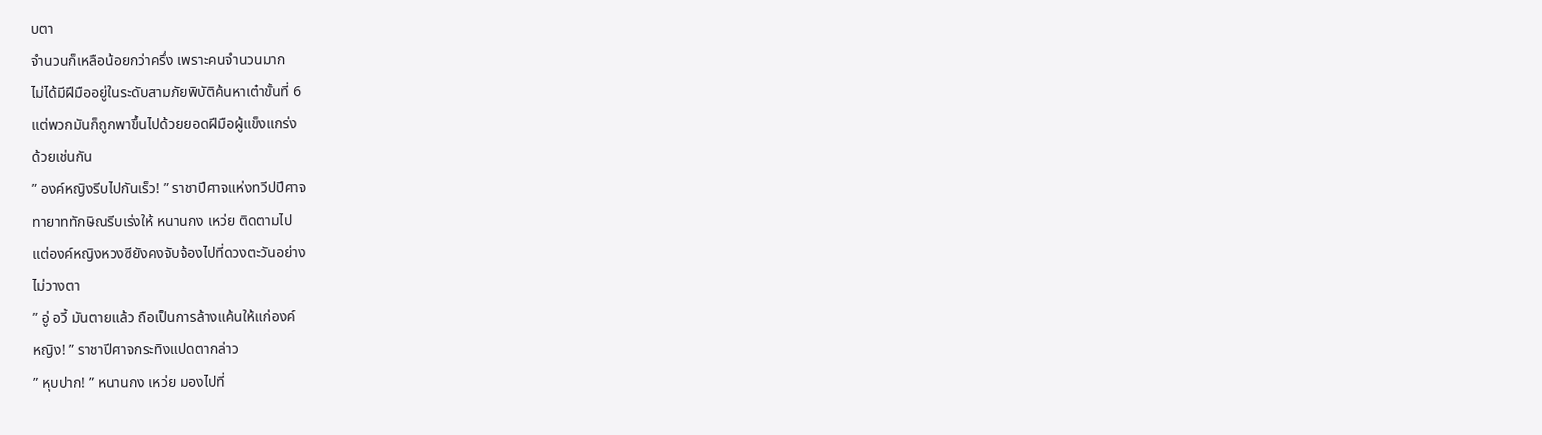บตา
จำนวนก็เหลือน้อยกว่าครึ่ง เพราะคนจำนวนมาก
ไม่ได้มีฝีมืออยู่ในระดับสามภัยพิบัติค้นหาเต๋าขั้นที่ 6
แต่พวกมันก็ถูกพาขึ้นไปด้วยยอดฝีมือผู้แข็งแกร่ง
ด้วยเช่นกัน
” องค์หญิงรีบไปกันเร็ว! ” ราชาปีศาจแห่งทวีปปีศาจ
ทายาททักษิณรีบเร่งให้ หนานกง เหว่ย ติดตามไป
แต่องค์หญิงหวงซียังคงจับจ้องไปที่ดวงตะวันอย่าง
ไม่วางตา
” อู่ อวี้ มันตายแล้ว ถือเป็นการล้างแค้นให้แก่องค์
หญิง! ” ราชาปีศาจกระทิงแปดตากล่าว
” หุบปาก! ” หนานกง เหว่ย มองไปที่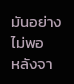มันอย่างไม่พอ
หลังจา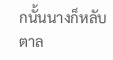กนั้นนางก็หลับตาล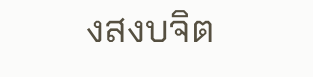งสงบจิต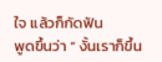ใจ แล้วก็กัดฟัน
พูดขึ้นว่า ” งั้นเราก็ขึ้น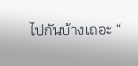ไปกันบ้างเถอะ “